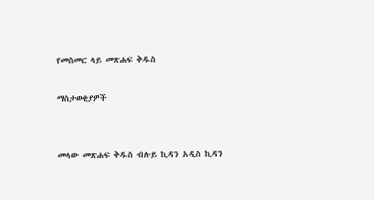የመስመር ላይ መጽሐፍ ቅዱስ

ማስታወቂያዎች


መላው መጽሐፍ ቅዱስ ብሉይ ኪዳን አዲስ ኪዳን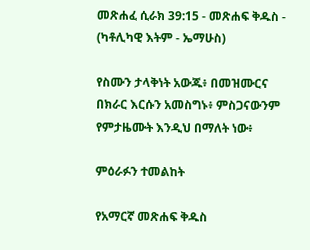መጽሐፈ ሲራክ 39:15 - መጽሐፍ ቅዱስ - (ካቶሊካዊ እትም - ኤማሁስ)

የስሙን ታላቅነት አውጁ፥ በመዝሙርና በክራር እርሱን አመስግኑ፥ ምስጋናውንም የምታዜሙት እንዲህ በማለት ነው፥

ምዕራፉን ተመልከት

የአማርኛ መጽሐፍ ቅዱስ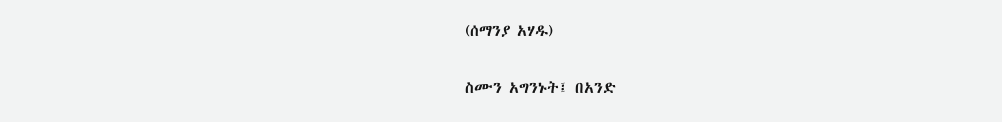(ሰማንያ አሃዱ)

ስሙን አግንኑት፤ በአንድ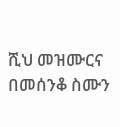ሺህ መዝሙርና በመሰንቆ ስሙን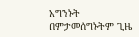አግንኑት በምታመሰግኑትም ጊዜ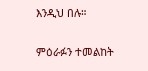እንዲህ በሉ።

ምዕራፉን ተመልከት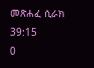መጽሐፈ ሲራክ 39:15
0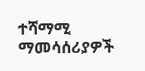ተሻማሚ ማመሳሰሪያዎች